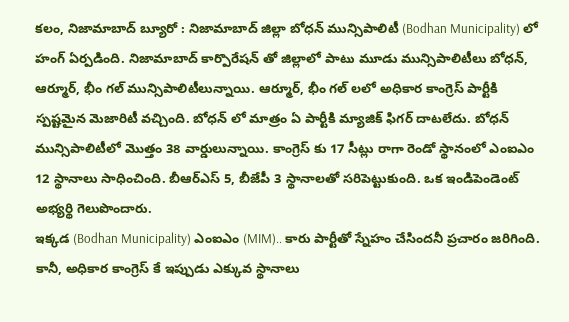కలం, నిజామాబాద్ బ్యూరో : నిజామాబాద్ జిల్లా బోధన్ మున్సిపాలిటీ (Bodhan Municipality) లో హంగ్ ఏర్పడింది. నిజామాబాద్ కార్పొరేషన్ తో జిల్లాలో పాటు మూడు మున్సిపాలిటీలు బోధన్, ఆర్మూర్, భీం గల్ మున్సిపాలిటీలున్నాయి. ఆర్మూర్, భీం గల్ లలో అధికార కాంగ్రెస్ పార్టీకి స్పష్టమైన మెజారిటీ వచ్చింది. బోధన్ లో మాత్రం ఏ పార్టీకి మ్యాజిక్ ఫిగర్ దాటలేదు. బోధన్ మున్సిపాలిటీలో మొత్తం 38 వార్డులున్నాయి. కాంగ్రెస్ కు 17 సీట్లు రాగా రెండో స్థానంలో ఎంఐఎం 12 స్థానాలు సాధించింది. బీఆర్ఎస్ 5, బీజేపీ 3 స్థానాలతో సరిపెట్టుకుంది. ఒక ఇండిపెండెంట్ అభ్యర్థి గెలుపొందారు.
ఇక్కడ (Bodhan Municipality) ఎంఐఎం (MIM).. కారు పార్టీతో స్నేహం చేసిందనీ ప్రచారం జరిగింది. కానీ, అధికార కాంగ్రెస్ కే ఇప్పుడు ఎక్కువ స్థానాలు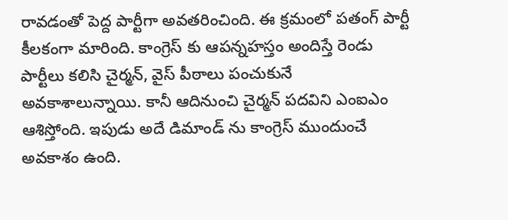రావడంతో పెద్ద పార్టీగా అవతరించింది. ఈ క్రమంలో పతంగ్ పార్టీ కీలకంగా మారింది. కాంగ్రెస్ కు ఆపన్నహస్తం అందిస్తే రెండు పార్టీలు కలిసి చైర్మన్, వైస్ పీఠాలు పంచుకునే అవకాశాలున్నాయి. కానీ ఆదినుంచి చైర్మన్ పదవిని ఎంఐఎం ఆశిస్తోంది. ఇపుడు అదే డిమాండ్ ను కాంగ్రెస్ ముందుంచే అవకాశం ఉంది.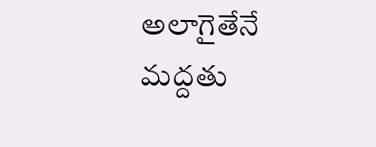అలాగైతేనే మద్దతు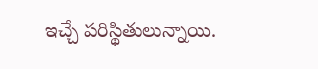ఇచ్చే పరిస్థితులున్నాయి.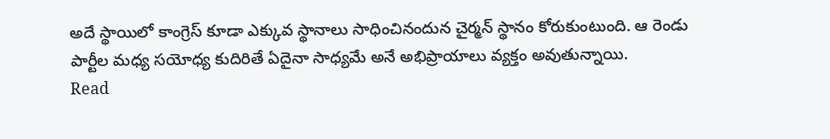అదే స్థాయిలో కాంగ్రెస్ కూడా ఎక్కువ స్థానాలు సాధించినందున చైర్మన్ స్థానం కోరుకుంటుంది. ఆ రెండు పార్టీల మధ్య సయోధ్య కుదిరితే ఏదైనా సాధ్యమే అనే అభిప్రాయాలు వ్యక్తం అవుతున్నాయి.
Read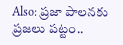Also: ప్రజా పాలనకు ప్రజలు పట్టం..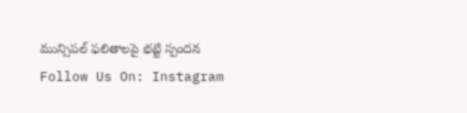మున్సిపల్ ఫలితాలపై భట్టి స్పందన
Follow Us On: Instagram